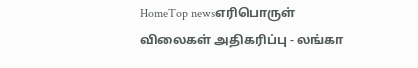HomeTop newsஎரிபொருள் விலைகள் அதிகரிப்பு - லங்கா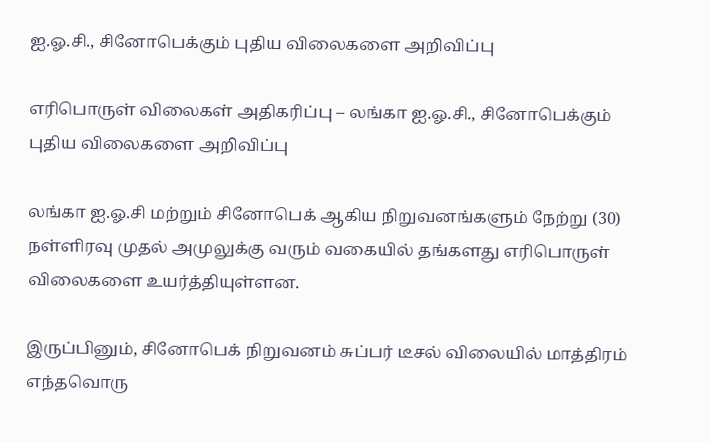ஐ.ஓ.சி., சினோபெக்கும் புதிய விலைகளை அறிவிப்பு

எரிபொருள் விலைகள் அதிகரிப்பு – லங்கா ஐ.ஓ.சி., சினோபெக்கும் புதிய விலைகளை அறிவிப்பு

லங்கா ஐ.ஓ.சி மற்றும் சினோபெக் ஆகிய நிறுவனங்களும் நேற்று (30) நள்ளிரவு முதல் அமுலுக்கு வரும் வகையில் தங்களது எரிபொருள் விலைகளை உயர்த்தியுள்ளன.

இருப்பினும், சினோபெக் நிறுவனம் சுப்பர் டீசல் விலையில் மாத்திரம் எந்தவொரு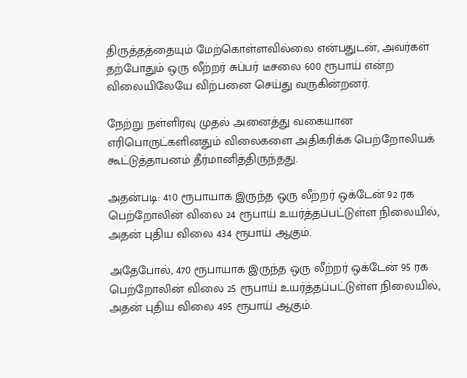திருத்தத்தையும் மேற்கொள்ளவில்லை என்பதுடன், அவர்கள் தற்போதும் ஒரு லீற்றர் சுப்பர் டீசலை 600 ரூபாய் என்ற விலையிலேயே விற்பனை செய்து வருகின்றனர்.

நேற்று நள்ளிரவு முதல் அனைத்து வகையான எரிபொருட்களினதும் விலைகளை அதிகரிக்க பெற்றோலியக் கூட்டுத்தாபனம் தீர்மானித்திருந்தது.

அதன்படி: 410 ரூபாயாக இருந்த ஒரு லீற்றர் ஒக்டேன் 92 ரக பெற்றோலின் விலை 24 ரூபாய் உயர்த்தப்பட்டுள்ள நிலையில், அதன் புதிய விலை 434 ரூபாய் ஆகும்.

அதேபோல், 470 ரூபாயாக இருந்த ஒரு லீற்றர் ஒக்டேன் 95 ரக பெற்றோலின் விலை 25 ரூபாய் உயர்த்தப்பட்டுள்ள நிலையில், அதன் புதிய விலை 495 ரூபாய் ஆகும்.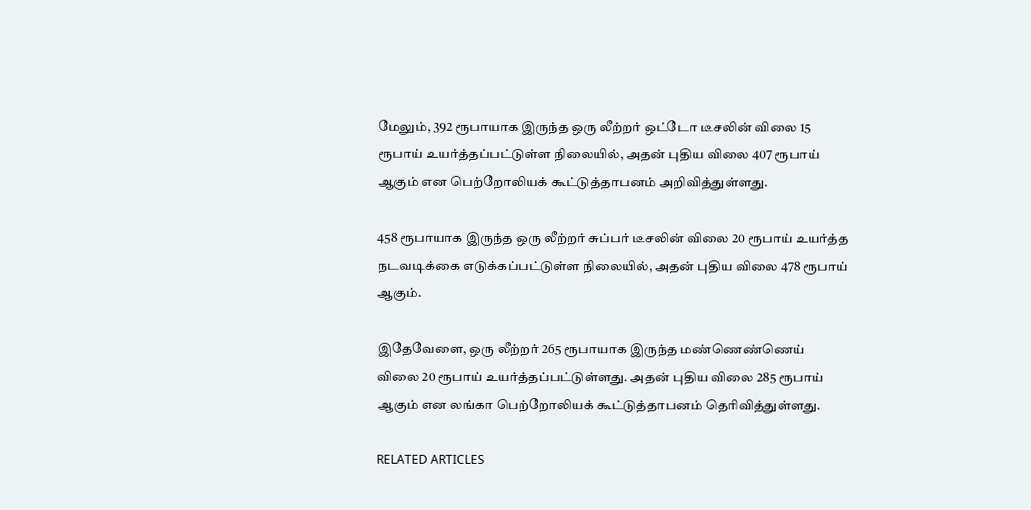மேலும், 392 ரூபாயாக இருந்த ஒரு லீற்றர் ஒட்டோ டீசலின் விலை 15 ரூபாய் உயர்த்தப்பட்டுள்ள நிலையில், அதன் புதிய விலை 407 ரூபாய் ஆகும் என பெற்றோலியக் கூட்டுத்தாபனம் அறிவித்துள்ளது.

458 ரூபாயாக இருந்த ஒரு லீற்றர் சுப்பர் டீசலின் விலை 20 ரூபாய் உயர்த்த நடவடிக்கை எடுக்கப்பட்டுள்ள நிலையில், அதன் புதிய விலை 478 ரூபாய் ஆகும்.

இதேவேளை, ஒரு லீற்றர் 265 ரூபாயாக இருந்த மண்ணெண்ணெய் விலை 20 ரூபாய் உயர்த்தப்பட்டுள்ளது. அதன் புதிய விலை 285 ரூபாய் ஆகும் என லங்கா பெற்றோலியக் கூட்டுத்தாபனம் தெரிவித்துள்ளது.

RELATED ARTICLES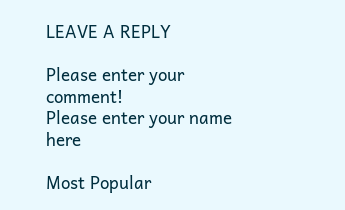LEAVE A REPLY

Please enter your comment!
Please enter your name here

Most Popular